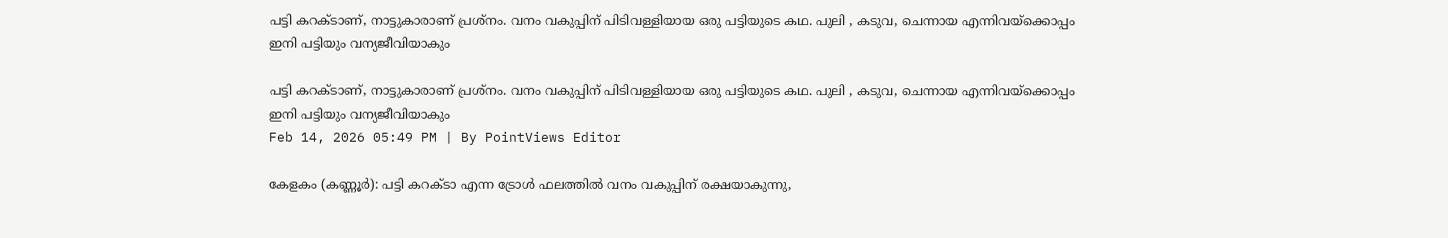പട്ടി കറക്ടാണ്, നാട്ടുകാരാണ് പ്രശ്നം. വനം വകുപ്പിന് പിടിവള്ളിയായ ഒരു പട്ടിയുടെ കഥ. പുലി , കടുവ, ചെന്നായ എന്നിവയ്ക്കൊപ്പം ഇനി പട്ടിയും വന്യജീവിയാകും

പട്ടി കറക്ടാണ്, നാട്ടുകാരാണ് പ്രശ്നം. വനം വകുപ്പിന് പിടിവള്ളിയായ ഒരു പട്ടിയുടെ കഥ. പുലി , കടുവ, ചെന്നായ എന്നിവയ്ക്കൊപ്പം ഇനി പട്ടിയും വന്യജീവിയാകും
Feb 14, 2026 05:49 PM | By PointViews Editor

കേളകം (കണ്ണൂർ): പട്ടി കറക്ടാ എന്ന ട്രോൾ ഫലത്തിൽ വനം വകുപ്പിന് രക്ഷയാകുന്നു,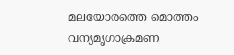മലയോരത്തെ മൊത്തം വന്യമൃഗാക്രമണ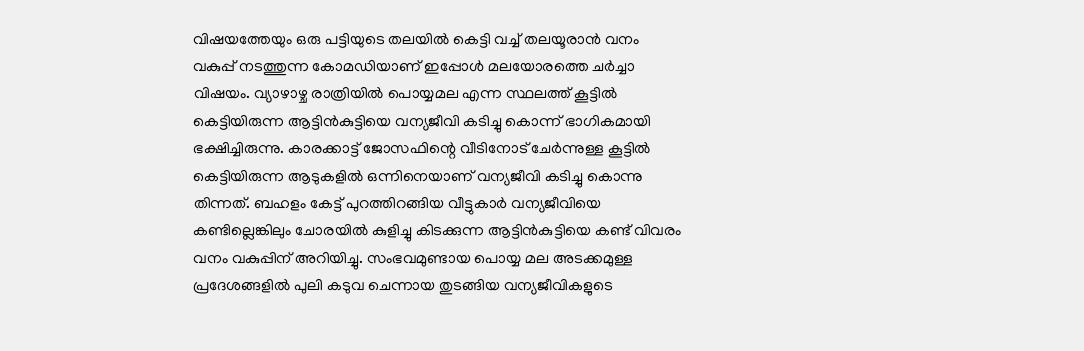വിഷയത്തേയും ഒരു പട്ടിയുടെ തലയിൽ കെട്ടി വച്ച് തലയൂരാൻ വനം വകുപ്പ് നടത്തുന്ന കോമഡിയാണ് ഇപ്പോൾ മലയോരത്തെ ചർച്ചാ വിഷയം. വ്യാഴാഴ്ച രാത്രിയിൽ പൊയ്യമല എന്ന സ്ഥലത്ത് കൂട്ടിൽ കെട്ടിയിരുന്ന ആട്ടിൻകുട്ടിയെ വന്യജീവി കടിച്ചു കൊന്ന് ഭാഗികമായി ഭക്ഷിച്ചിരുന്നു. കാരക്കാട്ട് ജോസഫിന്റെ വീടിനോട് ചേർന്നുള്ള കൂട്ടിൽ കെട്ടിയിരുന്ന ആടുകളിൽ ഒന്നിനെയാണ് വന്യജീവി കടിച്ചു കൊന്നു തിന്നത്. ബഹളം കേട്ട് പുറത്തിറങ്ങിയ വീട്ടുകാർ വന്യജീവിയെ കണ്ടില്ലെങ്കിലും ചോരയിൽ കുളിച്ചു കിടക്കുന്ന ആട്ടിൻകുട്ടിയെ കണ്ട് വിവരം വനം വകുപ്പിന് അറിയിച്ചു. സംഭവമുണ്ടായ പൊയ്യ മല അടക്കമുള്ള പ്രദേശങ്ങളിൽ പുലി കടുവ ചെന്നായ തുടങ്ങിയ വന്യജീവികളുടെ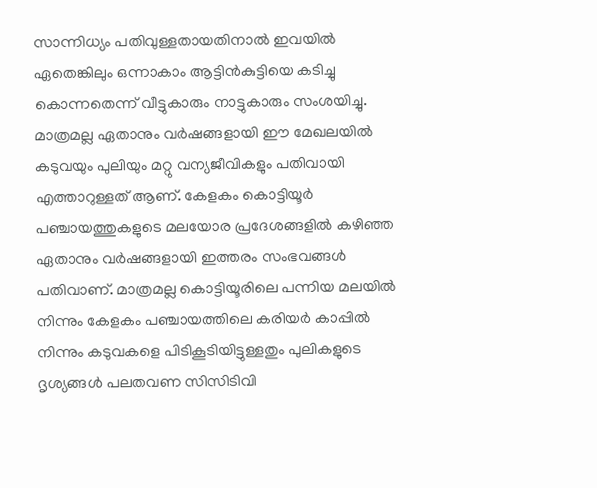സാന്നിധ്യം പതിവുള്ളതായതിനാൽ ഇവയിൽ ഏതെങ്കിലും ഒന്നാകാം ആട്ടിൻകുട്ടിയെ കടിച്ചു കൊന്നതെന്ന് വീട്ടുകാരും നാട്ടുകാരും സംശയിച്ചു. മാത്രമല്ല ഏതാനും വർഷങ്ങളായി ഈ മേഖലയിൽ കടുവയും പുലിയും മറ്റു വന്യജീവികളും പതിവായി എത്താറുള്ളത് ആണ്. കേളകം കൊട്ടിയൂർ പഞ്ചായത്തുകളുടെ മലയോര പ്രദേശങ്ങളിൽ കഴിഞ്ഞ ഏതാനും വർഷങ്ങളായി ഇത്തരം സംഭവങ്ങൾ പതിവാണ്. മാത്രമല്ല കൊട്ടിയൂരിലെ പന്നിയ മലയിൽ നിന്നും കേളകം പഞ്ചായത്തിലെ കരിയർ കാപ്പിൽ നിന്നും കടുവകളെ പിടികൂടിയിട്ടുള്ളതും പുലികളുടെ ദൃശ്യങ്ങൾ പലതവണ സിസിടിവി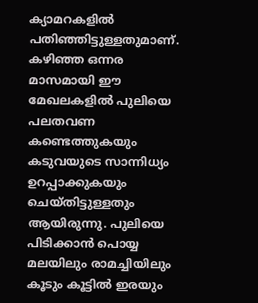ക്യാമറകളിൽ പതിഞ്ഞിട്ടുള്ളതുമാണ്. കഴിഞ്ഞ ഒന്നര മാസമായി ഈ മേഖലകളിൽ പുലിയെ പലതവണ കണ്ടെത്തുകയും കടുവയുടെ സാന്നിധ്യം ഉറപ്പാക്കുകയും ചെയ്തിട്ടുള്ളതും ആയിരുന്നു. പുലിയെ പിടിക്കാൻ പൊയ്യ മലയിലും രാമച്ചിയിലും കൂടും കൂട്ടിൽ ഇരയും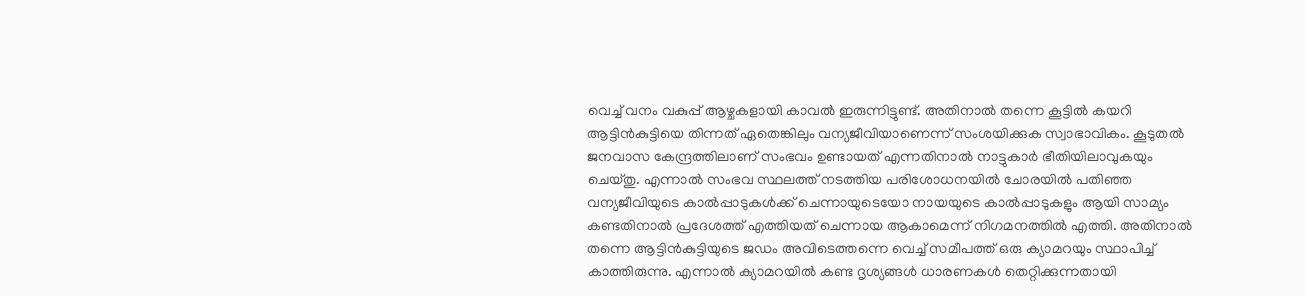വെച്ച് വനം വകുപ്പ് ആഴ്ചകളായി കാവൽ ഇരുന്നിട്ടുണ്ട്. അതിനാൽ തന്നെ കൂട്ടിൽ കയറി ആട്ടിൻകുട്ടിയെ തിന്നത് ഏതെങ്കിലും വന്യജീവിയാണെന്ന് സംശയിക്കുക സ്വാഭാവികം. കൂടുതൽ ജനവാസ കേന്ദ്രത്തിലാണ് സംഭവം ഉണ്ടായത് എന്നതിനാൽ നാട്ടുകാർ ഭീതിയിലാവുകയും ചെയ്തു. എന്നാൽ സംഭവ സ്ഥലത്ത് നടത്തിയ പരിശോധനയിൽ ചോരയിൽ പതിഞ്ഞ വന്യജീവിയുടെ കാൽപ്പാടുകൾക്ക് ചെന്നായുടെയോ നായയുടെ കാൽപ്പാടുകളും ആയി സാമ്യം കണ്ടതിനാൽ പ്രദേശത്ത് എത്തിയത് ചെന്നായ ആകാമെന്ന് നിഗമനത്തിൽ എത്തി. അതിനാൽ തന്നെ ആട്ടിൻകുട്ടിയുടെ ജഡം അവിടെത്തന്നെ വെച്ച് സമീപത്ത് ഒരു ക്യാമറയും സ്ഥാപിച്ച് കാത്തിരുന്നു. എന്നാൽ ക്യാമറയിൽ കണ്ട ദൃശ്യങ്ങൾ ധാരണകൾ തെറ്റിക്കുന്നതായി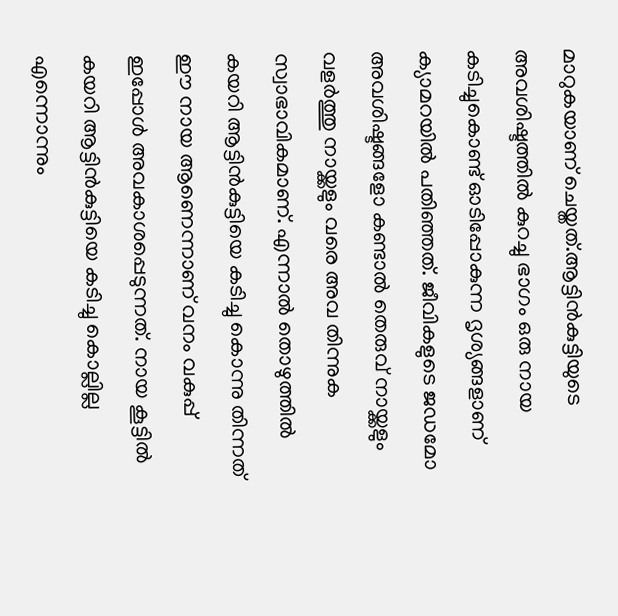മാറുകയാണ് ചെയ്തത്.ആട്ടിൻകുട്ടിയുടെ അവശിഷ്ടത്തിൽ കുറച്ചു ഭാഗം ഒരു നായ കടിച്ചുകൊണ്ട് ഓടിപ്പോകുന്ന ദൃശ്യങ്ങളാണ് ക്യാമറയിൽ പതിഞ്ഞത്. ജീവികളുടെ ജഡമോ അവശിഷ്ടങ്ങളോ കണ്ടാൽ തെരുവ് നായ്ക്കളും വളർത്തു നായ്ക്കളും വരെ അവ തിന്നുക സ്വാഭാവികമാണ്. എന്നാൽ തൊഴുത്തിൽ കയറി ആട്ടിൻകുട്ടിയെ കടിച്ചു കൊന്നു തിന്നത് ഈ നായ ആണെന്നാണ് വനം വകുപ്പ് ഇപ്പോൾ അവകാശപ്പെടുന്നത്. നായ കൂട്ടിൽ കയറി ആട്ടിൻകുട്ടിയെ കടിച്ചു കൊല്ലില്ല എന്നൊന്നും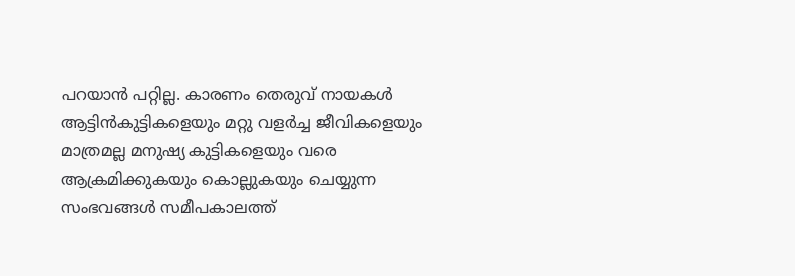പറയാൻ പറ്റില്ല. കാരണം തെരുവ് നായകൾ ആട്ടിൻകുട്ടികളെയും മറ്റു വളർച്ച ജീവികളെയും മാത്രമല്ല മനുഷ്യ കുട്ടികളെയും വരെ ആക്രമിക്കുകയും കൊല്ലുകയും ചെയ്യുന്ന സംഭവങ്ങൾ സമീപകാലത്ത്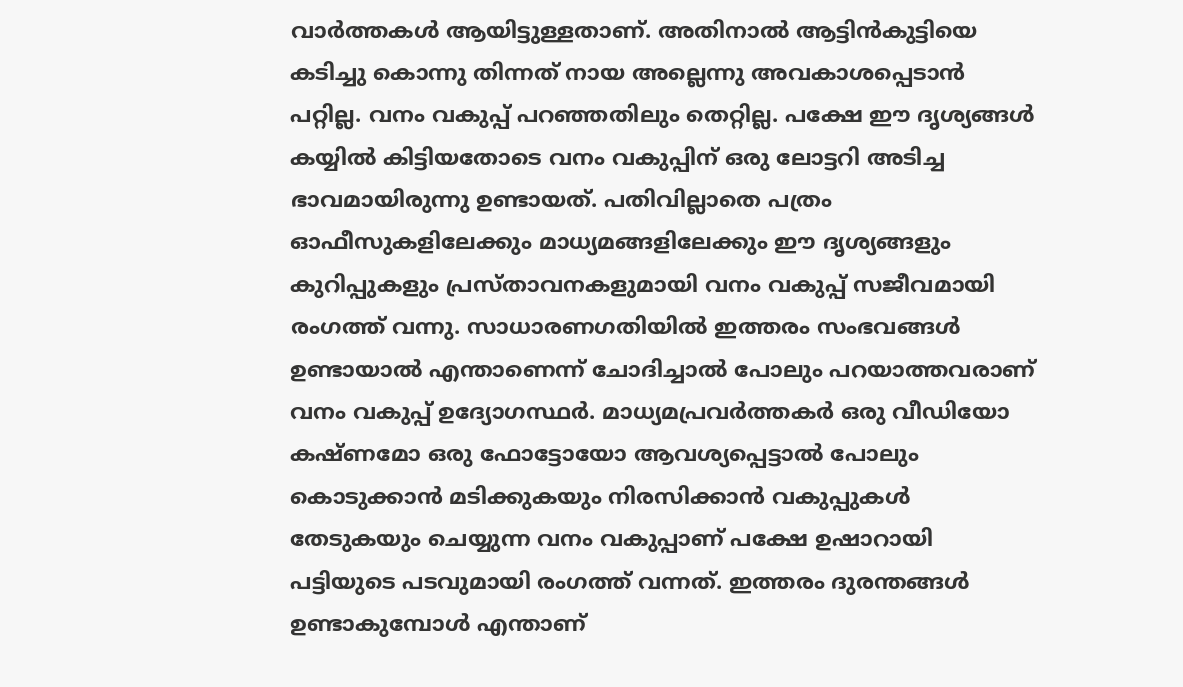വാർത്തകൾ ആയിട്ടുള്ളതാണ്. അതിനാൽ ആട്ടിൻകുട്ടിയെ കടിച്ചു കൊന്നു തിന്നത് നായ അല്ലെന്നു അവകാശപ്പെടാൻ പറ്റില്ല. വനം വകുപ്പ് പറഞ്ഞതിലും തെറ്റില്ല. പക്ഷേ ഈ ദൃശ്യങ്ങൾ കയ്യിൽ കിട്ടിയതോടെ വനം വകുപ്പിന് ഒരു ലോട്ടറി അടിച്ച ഭാവമായിരുന്നു ഉണ്ടായത്. പതിവില്ലാതെ പത്രം ഓഫീസുകളിലേക്കും മാധ്യമങ്ങളിലേക്കും ഈ ദൃശ്യങ്ങളും കുറിപ്പുകളും പ്രസ്താവനകളുമായി വനം വകുപ്പ് സജീവമായി രംഗത്ത് വന്നു. സാധാരണഗതിയിൽ ഇത്തരം സംഭവങ്ങൾ ഉണ്ടായാൽ എന്താണെന്ന് ചോദിച്ചാൽ പോലും പറയാത്തവരാണ് വനം വകുപ്പ് ഉദ്യോഗസ്ഥർ. മാധ്യമപ്രവർത്തകർ ഒരു വീഡിയോ കഷ്ണമോ ഒരു ഫോട്ടോയോ ആവശ്യപ്പെട്ടാൽ പോലും കൊടുക്കാൻ മടിക്കുകയും നിരസിക്കാൻ വകുപ്പുകൾ തേടുകയും ചെയ്യുന്ന വനം വകുപ്പാണ് പക്ഷേ ഉഷാറായി പട്ടിയുടെ പടവുമായി രംഗത്ത് വന്നത്. ഇത്തരം ദുരന്തങ്ങൾ ഉണ്ടാകുമ്പോൾ എന്താണ്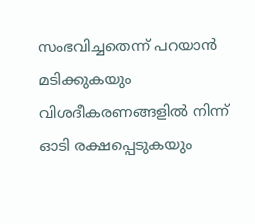സംഭവിച്ചതെന്ന് പറയാൻ മടിക്കുകയും വിശദീകരണങ്ങളിൽ നിന്ന് ഓടി രക്ഷപ്പെടുകയും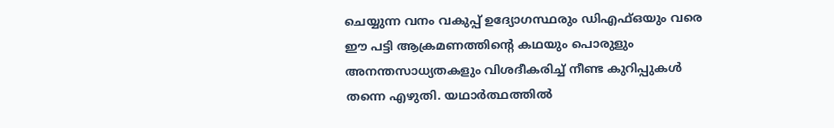ചെയ്യുന്ന വനം വകുപ്പ് ഉദ്യോഗസ്ഥരും ഡിഎഫ്ഒയും വരെ ഈ പട്ടി ആക്രമണത്തിന്റെ കഥയും പൊരുളും അനന്തസാധ്യതകളും വിശദീകരിച്ച് നീണ്ട കുറിപ്പുകൾ തന്നെ എഴുതി. യഥാർത്ഥത്തിൽ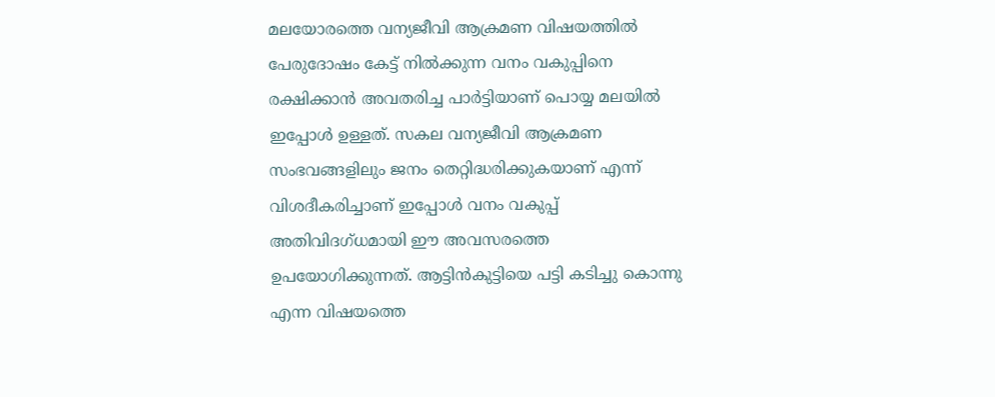മലയോരത്തെ വന്യജീവി ആക്രമണ വിഷയത്തിൽ പേരുദോഷം കേട്ട് നിൽക്കുന്ന വനം വകുപ്പിനെ രക്ഷിക്കാൻ അവതരിച്ച പാർട്ടിയാണ് പൊയ്യ മലയിൽ ഇപ്പോൾ ഉള്ളത്. സകല വന്യജീവി ആക്രമണ സംഭവങ്ങളിലും ജനം തെറ്റിദ്ധരിക്കുകയാണ് എന്ന് വിശദീകരിച്ചാണ് ഇപ്പോൾ വനം വകുപ്പ് അതിവിദഗ്ധമായി ഈ അവസരത്തെ ഉപയോഗിക്കുന്നത്. ആട്ടിൻകുട്ടിയെ പട്ടി കടിച്ചു കൊന്നു എന്ന വിഷയത്തെ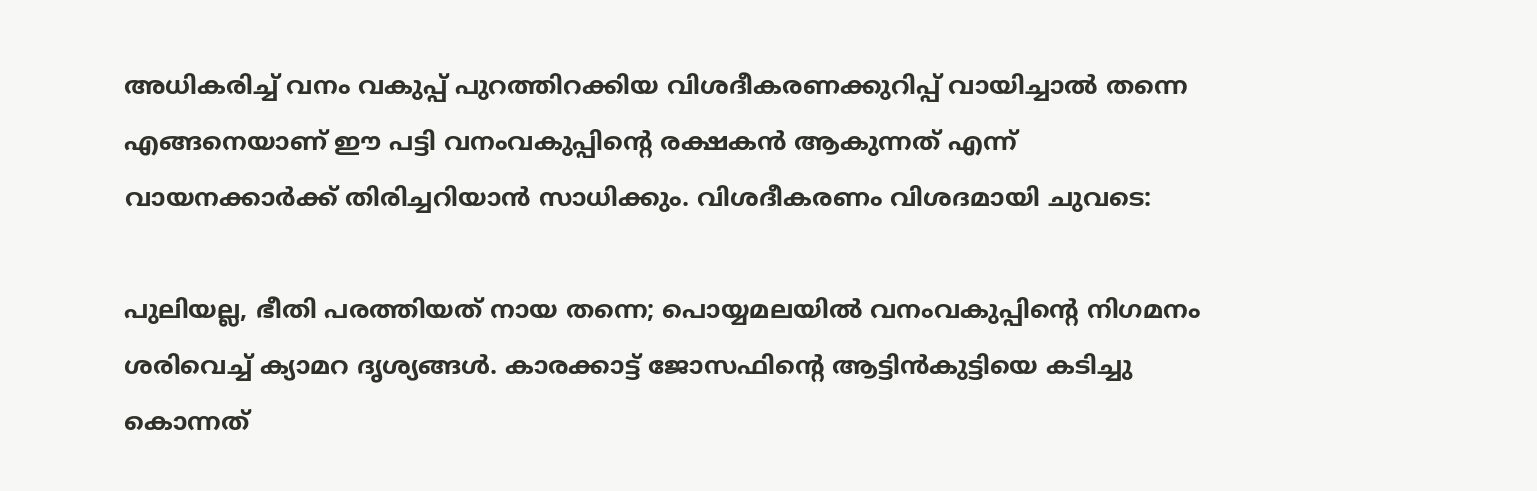അധികരിച്ച് വനം വകുപ്പ് പുറത്തിറക്കിയ വിശദീകരണക്കുറിപ്പ് വായിച്ചാൽ തന്നെ എങ്ങനെയാണ് ഈ പട്ടി വനംവകുപ്പിന്റെ രക്ഷകൻ ആകുന്നത് എന്ന് വായനക്കാർക്ക് തിരിച്ചറിയാൻ സാധിക്കും. വിശദീകരണം വിശദമായി ചുവടെ:

പുലിയല്ല, ഭീതി പരത്തിയത് നായ തന്നെ; പൊയ്യമലയിൽ വനംവകുപ്പിന്റെ നിഗമനം ശരിവെച്ച് ക്യാമറ ദൃശ്യങ്ങൾ. കാരക്കാട്ട് ജോസഫിന്റെ ആട്ടിൻകുട്ടിയെ കടിച്ചു കൊന്നത്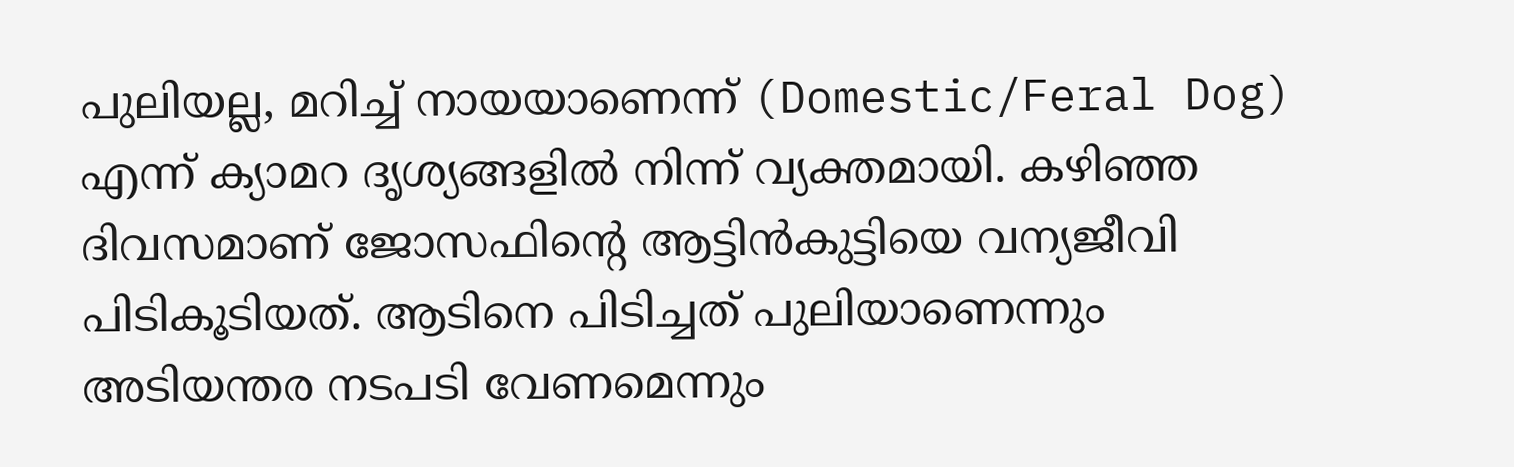പുലിയല്ല, മറിച്ച് നായയാണെന്ന് (Domestic/Feral Dog) എന്ന് ക്യാമറ ദൃശ്യങ്ങളിൽ നിന്ന് വ്യക്തമായി. കഴിഞ്ഞ ദിവസമാണ് ജോസഫിന്റെ ആട്ടിൻകുട്ടിയെ വന്യജീവി പിടികൂടിയത്. ആടിനെ പിടിച്ചത് പുലിയാണെന്നും അടിയന്തര നടപടി വേണമെന്നും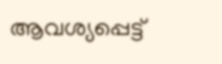ആവശ്യപ്പെട്ട്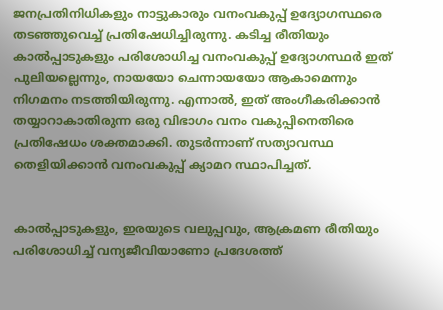ജനപ്രതിനിധികളും നാട്ടുകാരും വനംവകുപ്പ് ഉദ്യോഗസ്ഥരെ തടഞ്ഞുവെച്ച് പ്രതിഷേധിച്ചിരുന്നു. കടിച്ച രീതിയും കാൽപ്പാടുകളും പരിശോധിച്ച വനംവകുപ്പ് ഉദ്യോഗസ്ഥർ ഇത് പുലിയല്ലെന്നും, നായയോ ചെന്നായയോ ആകാമെന്നും നിഗമനം നടത്തിയിരുന്നു. എന്നാൽ, ഇത് അംഗീകരിക്കാൻ തയ്യാറാകാതിരുന്ന ഒരു വിഭാഗം വനം വകുപ്പിനെതിരെ പ്രതിഷേധം ശക്തമാക്കി. തുടർന്നാണ് സത്യാവസ്ഥ തെളിയിക്കാൻ വനംവകുപ്പ് ക്യാമറ സ്ഥാപിച്ചത്.


കാൽപ്പാടുകളും, ഇരയുടെ വലുപ്പവും, ആക്രമണ രീതിയും പരിശോധിച്ച് വന്യജീവിയാണോ പ്രദേശത്ത്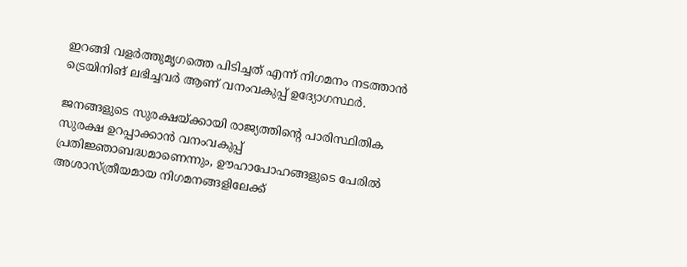ഇറങ്ങി വളർത്തുമൃഗത്തെ പിടിച്ചത് എന്ന് നിഗമനം നടത്താൻ ട്രെയിനിങ് ലഭിച്ചവർ ആണ് വനംവകുപ്പ് ഉദ്യോഗസ്ഥർ.

ജനങ്ങളുടെ സുരക്ഷയ്ക്കായി രാജ്യത്തിൻ്റെ പാരിസ്ഥിതിക സുരക്ഷ ഉറപ്പാക്കാൻ വനംവകുപ്പ് പ്രതിജ്ഞാബദ്ധമാണെന്നും, ഊഹാപോഹങ്ങളുടെ പേരിൽ അശാസ്ത്രീയമായ നിഗമനങ്ങളിലേക്ക്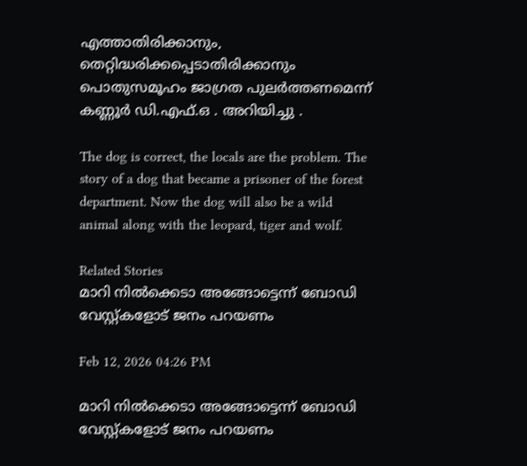എത്താതിരിക്കാനും, തെറ്റിദ്ധരിക്കപ്പെടാതിരിക്കാനും പൊതുസമൂഹം ജാഗ്രത പുലർത്തണമെന്ന് കണ്ണൂർ ഡി.എഫ്.ഒ . അറിയിച്ചു .

The dog is correct, the locals are the problem. The story of a dog that became a prisoner of the forest department. Now the dog will also be a wild animal along with the leopard, tiger and wolf.

Related Stories
മാറി നിൽക്കെടാ അങ്ങോട്ടെന്ന് ബോഡി വേസ്റ്റ്കളോട് ജനം പറയണം

Feb 12, 2026 04:26 PM

മാറി നിൽക്കെടാ അങ്ങോട്ടെന്ന് ബോഡി വേസ്റ്റ്കളോട് ജനം പറയണം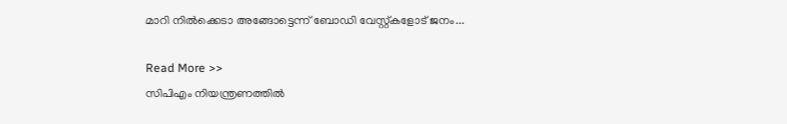മാറി നിൽക്കെടാ അങ്ങോട്ടെന്ന് ബോഡി വേസ്റ്റ്കളോട് ജനം...

Read More >>
സിപിഎം നിയന്ത്രണത്തിൽ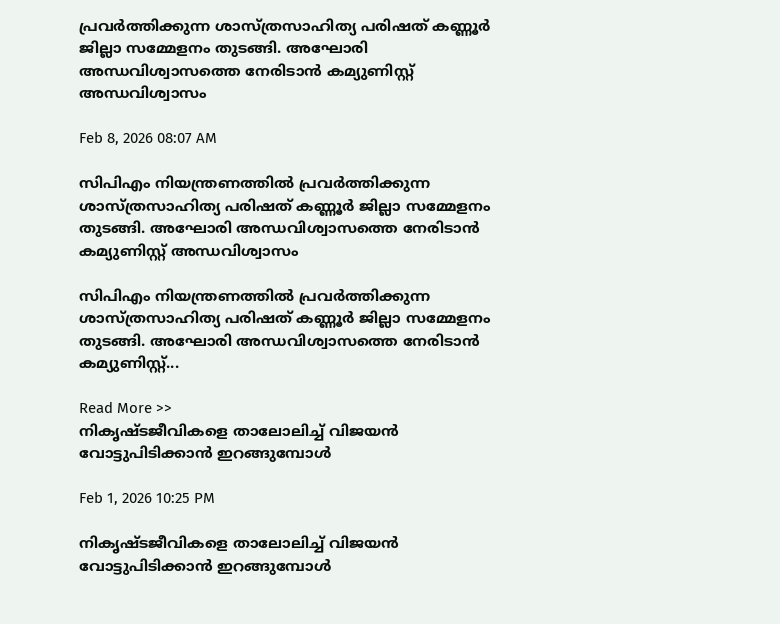പ്രവർത്തിക്കുന്ന ശാസ്ത്രസാഹിത്യ പരിഷത് കണ്ണൂർ ജില്ലാ സമ്മേളനം തുടങ്ങി. അഘോരി അന്ധവിശ്വാസത്തെ നേരിടാൻ കമ്യുണിസ്റ്റ് അന്ധവിശ്വാസം

Feb 8, 2026 08:07 AM

സിപിഎം നിയന്ത്രണത്തിൽ പ്രവർത്തിക്കുന്ന ശാസ്ത്രസാഹിത്യ പരിഷത് കണ്ണൂർ ജില്ലാ സമ്മേളനം തുടങ്ങി. അഘോരി അന്ധവിശ്വാസത്തെ നേരിടാൻ കമ്യുണിസ്റ്റ് അന്ധവിശ്വാസം

സിപിഎം നിയന്ത്രണത്തിൽ പ്രവർത്തിക്കുന്ന ശാസ്ത്രസാഹിത്യ പരിഷത് കണ്ണൂർ ജില്ലാ സമ്മേളനം തുടങ്ങി. അഘോരി അന്ധവിശ്വാസത്തെ നേരിടാൻ കമ്യുണിസ്റ്റ്...

Read More >>
നികൃഷ്ടജീവികളെ താലോലിച്ച് വിജയൻ വോട്ടുപിടിക്കാൻ ഇറങ്ങുമ്പോൾ

Feb 1, 2026 10:25 PM

നികൃഷ്ടജീവികളെ താലോലിച്ച് വിജയൻ വോട്ടുപിടിക്കാൻ ഇറങ്ങുമ്പോൾ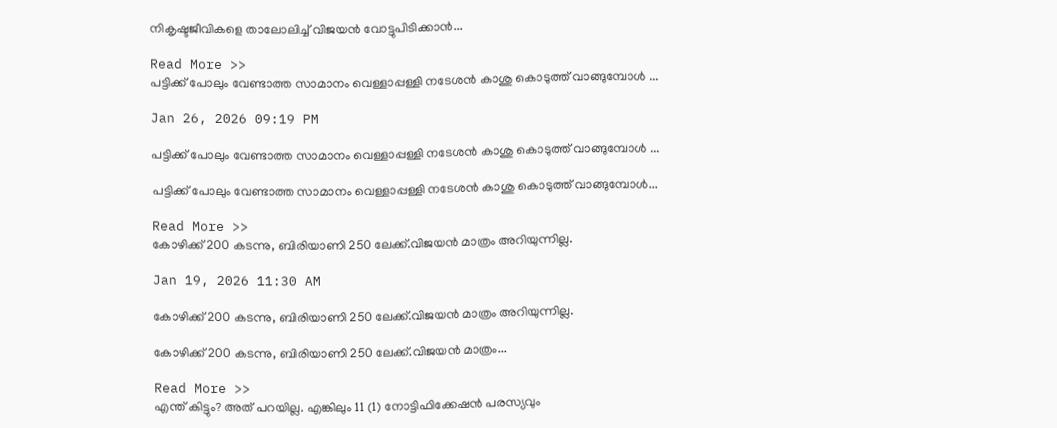നികൃഷ്ടജീവികളെ താലോലിച്ച് വിജയൻ വോട്ടുപിടിക്കാൻ...

Read More >>
പട്ടിക്ക് പോലും വേണ്ടാത്ത സാമാനം വെള്ളാപ്പള്ളി നടേശൻ കാശു കൊടുത്ത് വാങ്ങുമ്പോൾ ...

Jan 26, 2026 09:19 PM

പട്ടിക്ക് പോലും വേണ്ടാത്ത സാമാനം വെള്ളാപ്പള്ളി നടേശൻ കാശു കൊടുത്ത് വാങ്ങുമ്പോൾ ...

പട്ടിക്ക് പോലും വേണ്ടാത്ത സാമാനം വെള്ളാപ്പള്ളി നടേശൻ കാശു കൊടുത്ത് വാങ്ങുമ്പോൾ...

Read More >>
കോഴിക്ക് 200 കടന്നു, ബിരിയാണി 250 ലേക്ക്.വിജയൻ മാത്രം അറിയുന്നില്ല.

Jan 19, 2026 11:30 AM

കോഴിക്ക് 200 കടന്നു, ബിരിയാണി 250 ലേക്ക്.വിജയൻ മാത്രം അറിയുന്നില്ല.

കോഴിക്ക് 200 കടന്നു, ബിരിയാണി 250 ലേക്ക്.വിജയൻ മാത്രം...

Read More >>
എന്ത് കിട്ടും? അത് പറയില്ല. എങ്കിലും 11 (1) നോട്ടിഫിക്കേഷൻ പരസ്യവും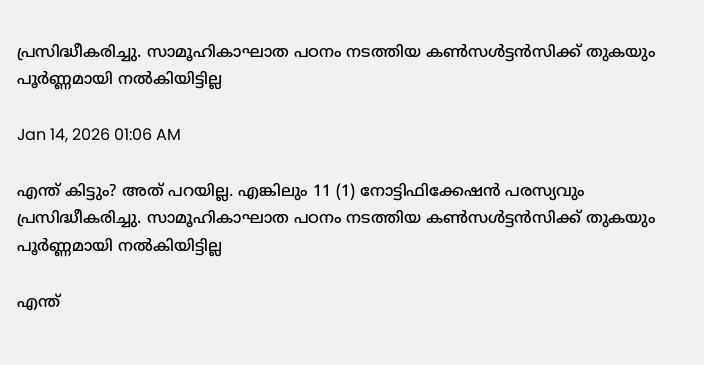പ്രസിദ്ധീകരിച്ചു. സാമൂഹികാഘാത പഠനം നടത്തിയ കൺസൾട്ടൻസിക്ക് തുകയും പൂർണ്ണമായി നൽകിയിട്ടില്ല

Jan 14, 2026 01:06 AM

എന്ത് കിട്ടും? അത് പറയില്ല. എങ്കിലും 11 (1) നോട്ടിഫിക്കേഷൻ പരസ്യവും പ്രസിദ്ധീകരിച്ചു. സാമൂഹികാഘാത പഠനം നടത്തിയ കൺസൾട്ടൻസിക്ക് തുകയും പൂർണ്ണമായി നൽകിയിട്ടില്ല

എന്ത്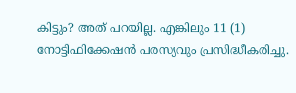കിട്ടും? അത് പറയില്ല. എങ്കിലും 11 (1) നോട്ടിഫിക്കേഷൻ പരസ്യവും പ്രസിദ്ധീകരിച്ചു.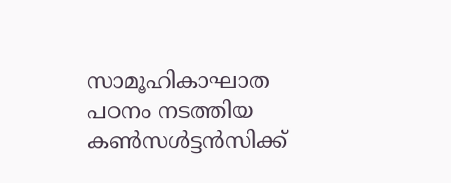സാമൂഹികാഘാത പഠനം നടത്തിയ കൺസൾട്ടൻസിക്ക്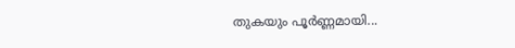തുകയും പൂർണ്ണമായി...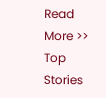Read More >>
Top Stories